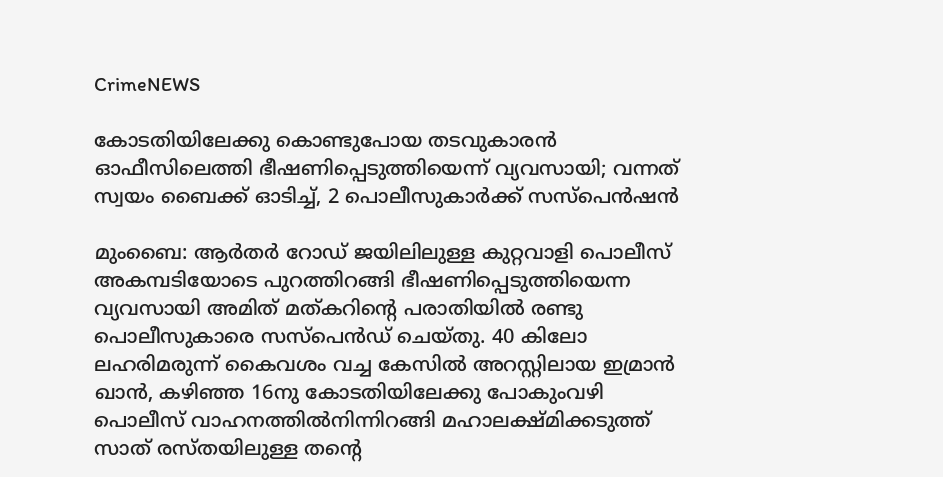CrimeNEWS

കോടതിയിലേക്കു കൊണ്ടുപോയ തടവുകാരന്‍ ഓഫീസിലെത്തി ഭീഷണിപ്പെടുത്തിയെന്ന് വ്യവസായി; വന്നത് സ്വയം ബൈക്ക് ഓടിച്ച്, 2 പൊലീസുകാര്‍ക്ക് സസ്‌പെന്‍ഷന്‍

മുംബൈ: ആര്‍തര്‍ റോഡ് ജയിലിലുള്ള കുറ്റവാളി പൊലീസ് അകമ്പടിയോടെ പുറത്തിറങ്ങി ഭീഷണിപ്പെടുത്തിയെന്ന വ്യവസായി അമിത് മത്കറിന്റെ പരാതിയില്‍ രണ്ടു പൊലീസുകാരെ സസ്‌പെന്‍ഡ് ചെയ്തു. 40 കിലോ ലഹരിമരുന്ന് കൈവശം വച്ച കേസില്‍ അറസ്റ്റിലായ ഇമ്രാന്‍ ഖാന്‍, കഴിഞ്ഞ 16നു കോടതിയിലേക്കു പോകുംവഴി പൊലീസ് വാഹനത്തില്‍നിന്നിറങ്ങി മഹാലക്ഷ്മിക്കടുത്ത് സാത് രസ്തയിലുള്ള തന്റെ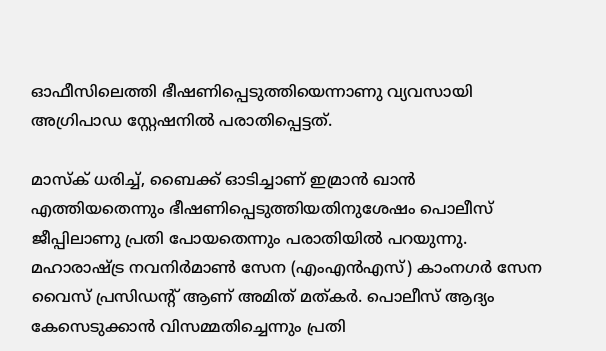ഓഫീസിലെത്തി ഭീഷണിപ്പെടുത്തിയെന്നാണു വ്യവസായി അഗ്രിപാഡ സ്റ്റേഷനില്‍ പരാതിപ്പെട്ടത്.

മാസ്‌ക് ധരിച്ച്, ബൈക്ക് ഓടിച്ചാണ് ഇമ്രാന്‍ ഖാന്‍ എത്തിയതെന്നും ഭീഷണിപ്പെടുത്തിയതിനുശേഷം പൊലീസ് ജീപ്പിലാണു പ്രതി പോയതെന്നും പരാതിയില്‍ പറയുന്നു. മഹാരാഷ്ട്ര നവനിര്‍മാണ്‍ സേന (എംഎന്‍എസ്) കാംനഗര്‍ സേന വൈസ് പ്രസിഡന്റ് ആണ് അമിത് മത്കര്‍. പൊലീസ് ആദ്യം കേസെടുക്കാന്‍ വിസമ്മതിച്ചെന്നും പ്രതി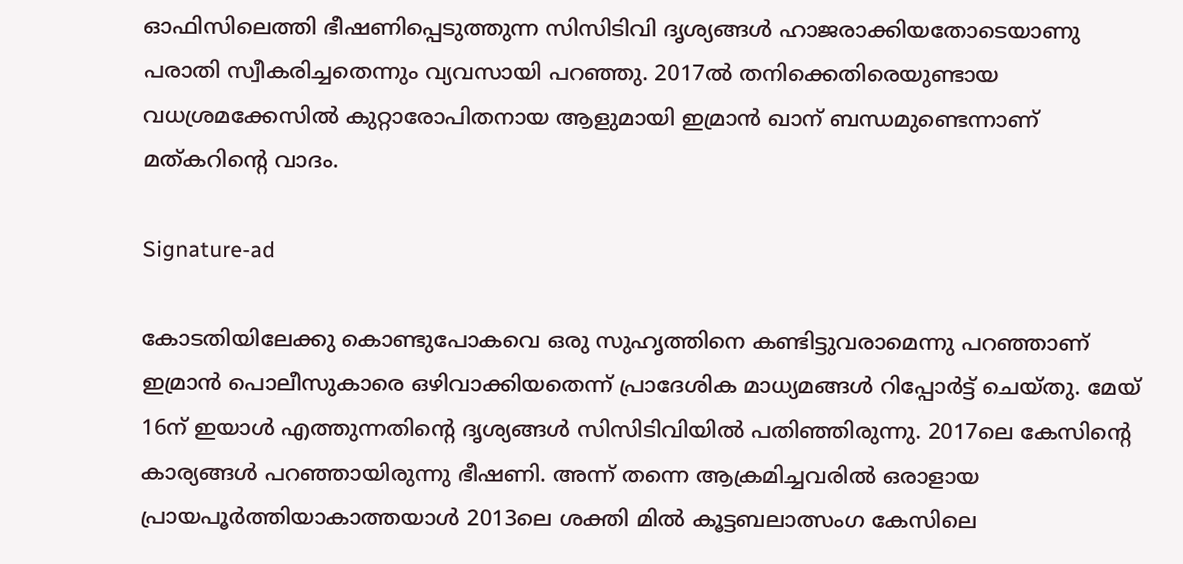ഓഫിസിലെത്തി ഭീഷണിപ്പെടുത്തുന്ന സിസിടിവി ദൃശ്യങ്ങള്‍ ഹാജരാക്കിയതോടെയാണു പരാതി സ്വീകരിച്ചതെന്നും വ്യവസായി പറഞ്ഞു. 2017ല്‍ തനിക്കെതിരെയുണ്ടായ വധശ്രമക്കേസില്‍ കുറ്റാരോപിതനായ ആളുമായി ഇമ്രാന്‍ ഖാന് ബന്ധമുണ്ടെന്നാണ് മത്കറിന്റെ വാദം.

Signature-ad

കോടതിയിലേക്കു കൊണ്ടുപോകവെ ഒരു സുഹൃത്തിനെ കണ്ടിട്ടുവരാമെന്നു പറഞ്ഞാണ് ഇമ്രാന്‍ പൊലീസുകാരെ ഒഴിവാക്കിയതെന്ന് പ്രാദേശിക മാധ്യമങ്ങള്‍ റിപ്പോര്‍ട്ട് ചെയ്തു. മേയ് 16ന് ഇയാള്‍ എത്തുന്നതിന്റെ ദൃശ്യങ്ങള്‍ സിസിടിവിയില്‍ പതിഞ്ഞിരുന്നു. 2017ലെ കേസിന്റെ കാര്യങ്ങള്‍ പറഞ്ഞായിരുന്നു ഭീഷണി. അന്ന് തന്നെ ആക്രമിച്ചവരില്‍ ഒരാളായ പ്രായപൂര്‍ത്തിയാകാത്തയാള്‍ 2013ലെ ശക്തി മില്‍ കൂട്ടബലാത്സംഗ കേസിലെ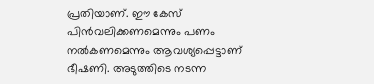പ്രതിയാണ്. ഈ കേസ് പിന്‍വലിക്കണമെന്നും പണം നല്‍കണമെന്നും ആവശ്യപ്പെട്ടാണ് ഭീഷണി. അടുത്തിടെ നടന്ന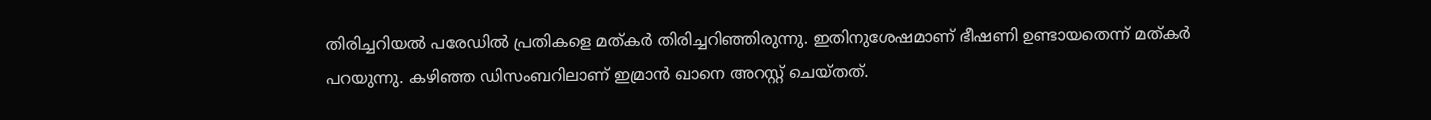തിരിച്ചറിയല്‍ പരേഡില്‍ പ്രതികളെ മത്കര്‍ തിരിച്ചറിഞ്ഞിരുന്നു. ഇതിനുശേഷമാണ് ഭീഷണി ഉണ്ടായതെന്ന് മത്കര്‍ പറയുന്നു. കഴിഞ്ഞ ഡിസംബറിലാണ് ഇമ്രാന്‍ ഖാനെ അറസ്റ്റ് ചെയ്തത്.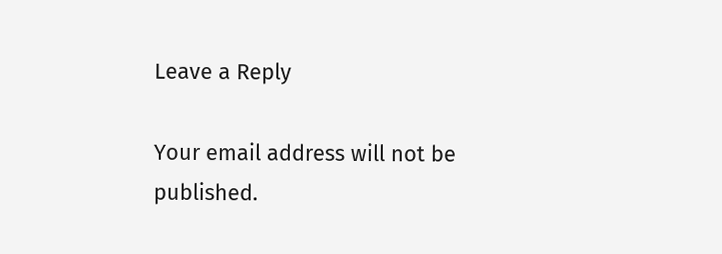Leave a Reply

Your email address will not be published.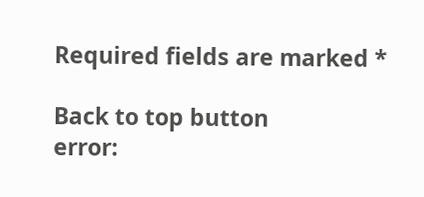Required fields are marked *

Back to top button
error: